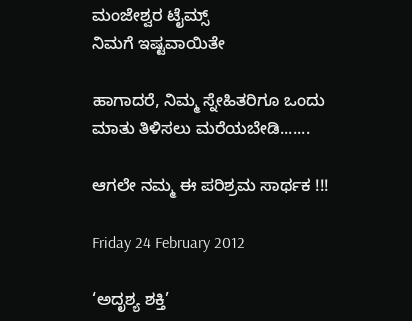ಮಂಜೇಶ್ವರ ಟೈಮ್ಸ್
ನಿಮಗೆ ಇಷ್ಟವಾಯಿತೇ

ಹಾಗಾದರೆ, ನಿಮ್ಮ ಸ್ನೇಹಿತರಿಗೂ ಒಂದು ಮಾತು ತಿಳಿಸಲು ಮರೆಯಬೇಡಿ.......

ಆಗಲೇ ನಮ್ಮ ಈ ಪರಿಶ್ರಮ ಸಾರ್ಥಕ !!!

Friday 24 February 2012

‘ಅದೃಶ್ಯ ಶಕ್ತಿ’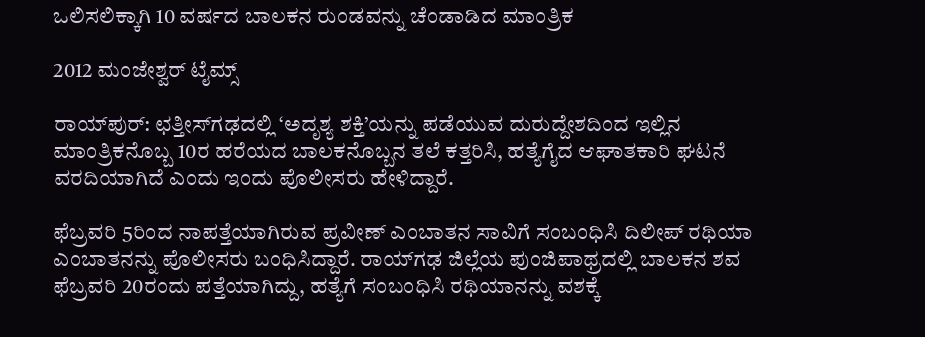ಒಲಿಸಲಿಕ್ಕಾಗಿ 10 ವರ್ಷದ ಬಾಲಕನ ರುಂಡವನ್ನು ಚೆಂಡಾಡಿದ ಮಾಂತ್ರಿಕ

2012 ಮಂಜೇಶ್ವರ್ ಟೈಮ್ಸ್

ರಾಯ್‌ಪುರ್: ಛತ್ತೀಸ್‌ಗಢದಲ್ಲಿ ‘ಅದೃಶ್ಯ ಶಕ್ತಿ’ಯನ್ನು ಪಡೆಯುವ ದುರುದ್ದೇಶದಿಂದ ಇಲ್ಲಿನ ಮಾಂತ್ರಿಕನೊಬ್ಬ 10ರ ಹರೆಯದ ಬಾಲಕನೊಬ್ಬನ ತಲೆ ಕತ್ತರಿಸಿ, ಹತ್ಯೆಗೈದ ಆಘಾತಕಾರಿ ಘಟನೆ ವರದಿಯಾಗಿದೆ ಎಂದು ಇಂದು ಪೊಲೀಸರು ಹೇಳಿದ್ದಾರೆ.

ಫೆಬ್ರವರಿ 5ರಿಂದ ನಾಪತ್ತೆಯಾಗಿರುವ ಪ್ರವೀಣ್ ಎಂಬಾತನ ಸಾವಿಗೆ ಸಂಬಂಧಿಸಿ ದಿಲೀಪ್ ರಥಿಯಾ ಎಂಬಾತನನ್ನು ಪೊಲೀಸರು ಬಂಧಿಸಿದ್ದಾರೆ. ರಾಯ್‌ಗಢ ಜಿಲ್ಲೆಯ ಪುಂಜಿಪಾಥ್ರದಲ್ಲಿ ಬಾಲಕನ ಶವ ಫೆಬ್ರವರಿ 20ರಂದು ಪತ್ತೆಯಾಗಿದ್ದು, ಹತ್ಯೆಗೆ ಸಂಬಂಧಿಸಿ ರಥಿಯಾನನ್ನು ವಶಕ್ಕೆ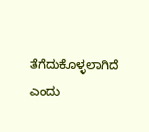ತೆಗೆದುಕೊಳ್ಳಲಾಗಿದೆ ಎಂದು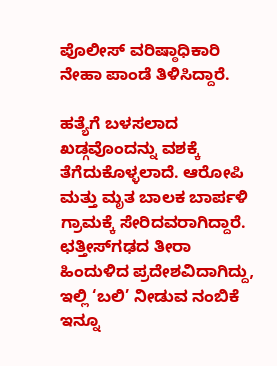ಪೊಲೀಸ್ ವರಿಷ್ಠಾಧಿಕಾರಿ ನೇಹಾ ಪಾಂಡೆ ತಿಳಿಸಿದ್ದಾರೆ.

ಹತ್ಯೆಗೆ ಬಳಸಲಾದ ಖಡ್ಗವೊಂದನ್ನು ವಶಕ್ಕೆ ತೆಗೆದುಕೊಳ್ಳಲಾದೆ. ಆರೋಪಿ ಮತ್ತು ಮೃತ ಬಾಲಕ ಬಾರ್ಪಳಿ ಗ್ರಾಮಕ್ಕೆ ಸೇರಿದವರಾಗಿದ್ದಾರೆ. ಛತ್ತೀಸ್‌ಗಢದ ತೀರಾ ಹಿಂದುಳಿದ ಪ್ರದೇಶವಿದಾಗಿದ್ದು, ಇಲ್ಲಿ ‘ಬಲಿ’ ನೀಡುವ ನಂಬಿಕೆ ಇನ್ನೂ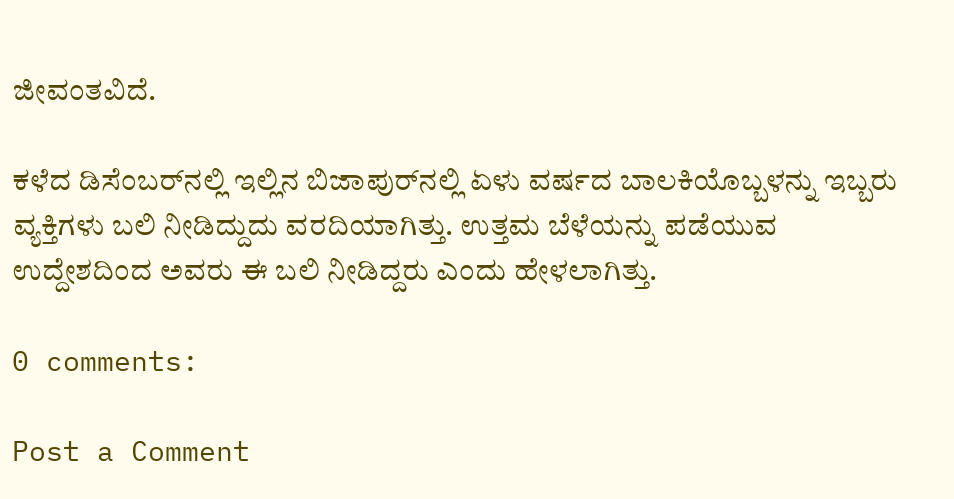ಜೀವಂತವಿದೆ.

ಕಳೆದ ಡಿಸೆಂಬರ್‌ನಲ್ಲಿ ಇಲ್ಲಿನ ಬಿಜಾಪುರ್‌ನಲ್ಲಿ ಏಳು ವರ್ಷದ ಬಾಲಕಿಯೊಬ್ಬಳನ್ನು ಇಬ್ಬರು ವ್ಯಕ್ತಿಗಳು ಬಲಿ ನೀಡಿದ್ದುದು ವರದಿಯಾಗಿತ್ತು. ಉತ್ತಮ ಬೆಳೆಯನ್ನು ಪಡೆಯುವ ಉದ್ದೇಶದಿಂದ ಅವರು ಈ ಬಲಿ ನೀಡಿದ್ದರು ಎಂದು ಹೇಳಲಾಗಿತ್ತು.

0 comments:

Post a Comment